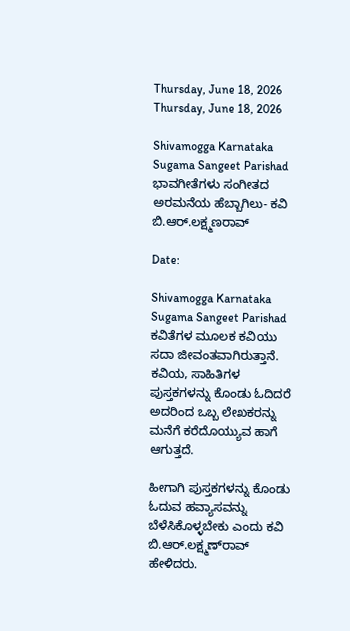Thursday, June 18, 2026
Thursday, June 18, 2026

Shivamogga Karnataka Sugama Sangeet Parishad ಭಾವಗೀತೆಗಳು ಸಂಗೀತದ ಅರಮನೆಯ ಹೆಬ್ಬಾಗಿಲು- ಕವಿ ಬಿ.ಆರ್.ಲಕ್ಷ್ಮಣರಾವ್

Date:

Shivamogga Karnataka Sugama Sangeet Parishad ಕವಿತೆಗಳ ಮೂಲಕ ಕವಿಯು ಸದಾ ಜೀವಂತವಾಗಿರುತ್ತಾನೆ. ಕವಿಯ, ಸಾಹಿತಿಗಳ ಪುಸ್ತಕಗಳನ್ನು ಕೊಂಡು ಓದಿದರೆ ಅದರಿಂದ ಒಬ್ಬ ಲೇಖಕರನ್ನು ಮನೆಗೆ ಕರೆದೊಯ್ಯುವ ಹಾಗೆ ಆಗುತ್ತದೆ.

ಹೀಗಾಗಿ ಪುಸ್ತಕಗಳನ್ನು ಕೊಂಡು ಓದುವ ಹವ್ಯಾಸವನ್ನು ಬೆಳೆಸಿಕೊಳ್ಳಬೇಕು ಎಂದು ಕವಿ ಬಿ.ಆರ್.ಲಕ್ಷ್ಮಣ್‌ರಾವ್ ಹೇಳಿದರು.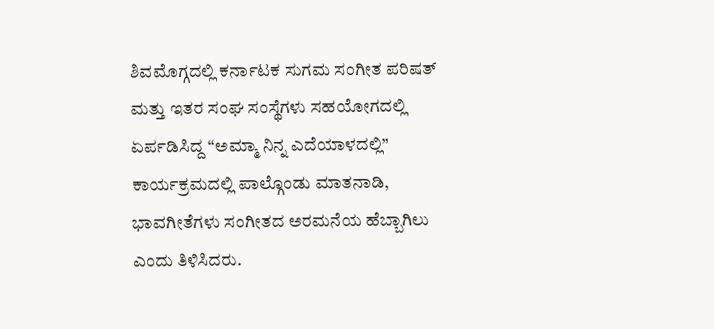ಶಿವಮೊಗ್ಗದಲ್ಲಿ ಕರ್ನಾಟಕ ಸುಗಮ ಸಂಗೀತ ಪರಿಷತ್ ಮತ್ತು ಇತರ ಸಂಘ ಸಂಸ್ಥೆಗಳು ಸಹಯೋಗದಲ್ಲಿ ಏರ್ಪಡಿಸಿದ್ದ “ಅಮ್ಮಾ ನಿನ್ನ ಎದೆಯಾಳದಲ್ಲಿ” ಕಾರ್ಯಕ್ರಮದಲ್ಲಿ ಪಾಲ್ಗೊಂಡು ಮಾತನಾಡಿ, ಭಾವಗೀತೆಗಳು ಸಂಗೀತದ ಅರಮನೆಯ ಹೆಬ್ಬಾಗಿಲು ಎಂದು ತಿಳಿಸಿದರು.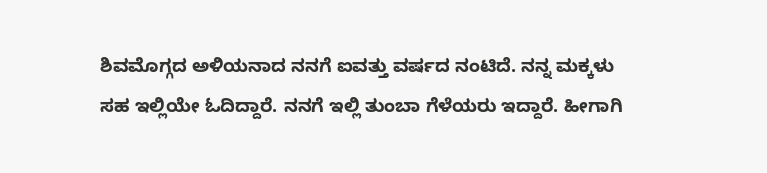ಶಿವಮೊಗ್ಗದ ಅಳಿಯನಾದ ನನಗೆ ಐವತ್ತು ವರ್ಷದ ನಂಟಿದೆ. ನನ್ನ ಮಕ್ಕಳು ಸಹ ಇಲ್ಲಿಯೇ ಓದಿದ್ದಾರೆ. ನನಗೆ ಇಲ್ಲಿ ತುಂಬಾ ಗೆಳೆಯರು ಇದ್ದಾರೆ. ಹೀಗಾಗಿ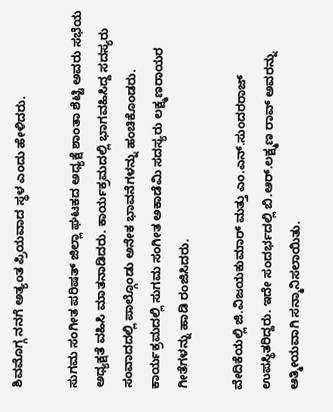ಶಿವಮೊಗ್ಗ ನನಗೆ ಅತ್ಯಂತ ಪ್ರಿಯವಾದ ಸ್ಥಳ ಎಂದು ಹೇಳಿದರು.

ಸುಗಮ ಸಂಗೀತ ಪರಿಷತ್ ಜಿಲ್ಲಾ ಘಟಕದ ಅಧ್ಯಕ್ಷೆ ಶಾಂತಾ ಶೆಟ್ಟಿ ಅವರು ಸಭೆಯ ಅಧ್ಯಕ್ಷತೆ ವಹಿಸಿ ಮಾತನಾಡಿದರು. ಕಾರ್ಯಕ್ರಮದಲ್ಲಿ ಭಾಗವಹಿಸಿದ್ದ ಸದಸ್ಯರು ಸಂವಾದದಲ್ಲಿ ಪಾಲ್ಗೊಂಡು ಅನೇಕ ಭಾವನೆಗಳನ್ನು ಹಂಚಿಕೊಂಡರು. ಕಾರ್ಯಕ್ರಮದಲ್ಲಿ ಸುಗಮ ಸಂಗೀತ ಅಕಾಡೆಮಿ ಸದಸ್ಯರು ಲಕ್ಷ್ಮಣರಾಯರ ಗೀತೆಗಳನ್ನು ಹಾಡಿ ರಂಜಿಸಿದರು.

ವೇದಿಕೆಯಲ್ಲಿ ಜಿ.ವಿಜಯಕುಮಾರ್ ಮತ್ತು ಎಂ.ಎನ್.ಸುಂದರರಾಜ್ ಉಪಸ್ಥಿತರಿದ್ದರು. ಇದೇ ಸಂದರ್ಭದಲ್ಲಿ ಬಿ.ಆರ್.ಲಕ್ಷ್ಮಣ ರಾವ್ ಅವರನ್ನು ಆತ್ಮೀಯವಾಗಿ ಸನ್ಮಾನಿಸಲಾಯಿತು.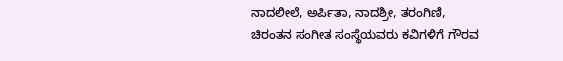ನಾದಲೀಲೆ, ಅರ್ಪಿತಾ, ನಾದಶ್ರೀ, ತರಂಗಿಣಿ, ಚಿರಂತನ ಸಂಗೀತ ಸಂಸ್ಥೆಯವರು ಕವಿಗಳಿಗೆ ಗೌರವ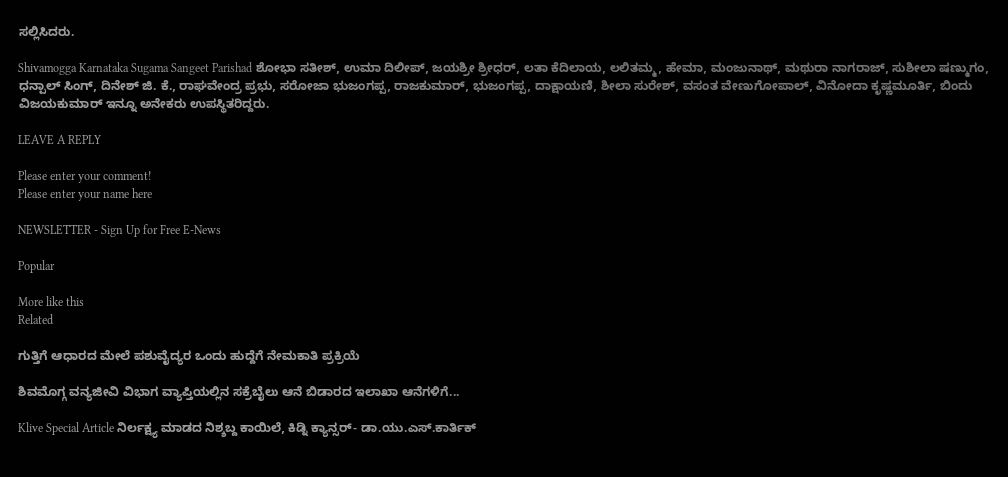ಸಲ್ಲಿಸಿದರು.

Shivamogga Karnataka Sugama Sangeet Parishad ಶೋಭಾ ಸತೀಶ್, ಉಮಾ ದಿಲೀಪ್, ಜಯಶ್ರೀ ಶ್ರೀಧರ್, ಲತಾ ಕೆದಿಲಾಯ, ಲಲಿತಮ್ಮ, ಹೇಮಾ, ಮಂಜುನಾಥ್, ಮಥುರಾ ನಾಗರಾಜ್, ಸುಶೀಲಾ ಷಣ್ಮುಗಂ, ಧನ್ಪಾಲ್ ಸಿಂಗ್, ದಿನೇಶ್ ಜಿ. ಕೆ., ರಾಘವೇಂದ್ರ ಪ್ರಭು, ಸರೋಜಾ ಭುಜಂಗಪ್ಪ, ರಾಜಕುಮಾರ್, ಭುಜಂಗಪ್ಪ, ದಾಕ್ಷಾಯಣಿ, ಶೀಲಾ ಸುರೇಶ್, ವಸಂತ ವೇಣುಗೋಪಾಲ್, ವಿನೋದಾ ಕೃಷ್ಣಮೂರ್ತಿ, ಬಿಂದು ವಿಜಯಕುಮಾರ್ ಇನ್ನೂ ಅನೇಕರು ಉಪಸ್ಥಿತರಿದ್ದರು.

LEAVE A REPLY

Please enter your comment!
Please enter your name here

NEWSLETTER - Sign Up for Free E-News

Popular

More like this
Related

ಗುತ್ತಿಗೆ ಆಧಾರದ ಮೇಲೆ ಪಶುವೈದ್ಯರ ಒಂದು ಹುದ್ದೆಗೆ ನೇಮಕಾತಿ ಪ್ರಕ್ರಿಯೆ

ಶಿವಮೊಗ್ಗ ವನ್ಯಜೀವಿ ವಿಭಾಗ ವ್ಯಾಪ್ತಿಯಲ್ಲಿನ ಸಕ್ರೆಬೈಲು ಆನೆ ಬಿಡಾರದ ಇಲಾಖಾ ಆನೆಗಳಿಗೆ...

Klive Special Article ನಿರ್ಲಕ್ಷ್ಯ ಮಾಡದ ನಿಶ್ಶಬ್ದ ಕಾಯಿಲೆ, ಕಿಡ್ನಿ ಕ್ಯಾನ್ಸರ್- ಡಾ.ಯು‌.ಎಸ್.ಕಾರ್ತಿಕ್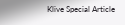Klive Special Article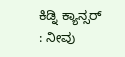ಕಿಡ್ನಿ ಕ್ಯಾನ್ಸರ್ : ನೀವು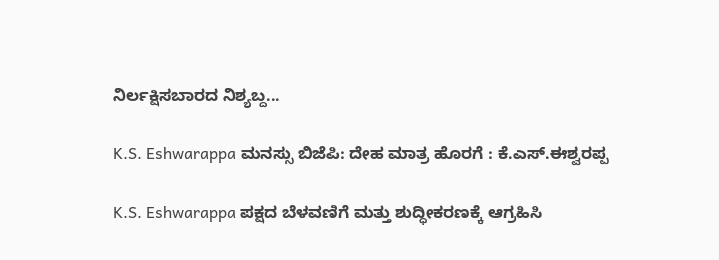ನಿರ್ಲಕ್ಷಿಸಬಾರದ ನಿಶ್ಯಬ್ದ...

K.S. Eshwarappa ಮನಸ್ಸು ಬಿಜೆಪಿ: ದೇಹ ಮಾತ್ರ ಹೊರಗೆ : ಕೆ.ಎಸ್.ಈಶ್ವರಪ್ಪ

K.S. Eshwarappa ಪಕ್ಷದ ಬೆಳವಣಿಗೆ ಮತ್ತು ಶುದ್ಧೀಕರಣಕ್ಕೆ ಆಗ್ರಹಿಸಿ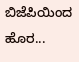ಬಿಜೆಪಿಯಿಂದ ಹೊರ...